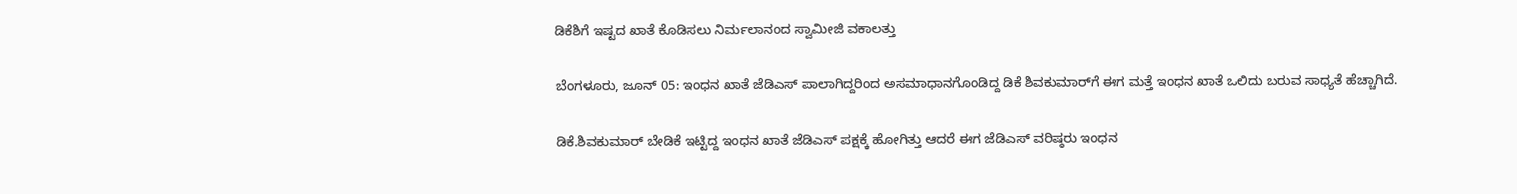ಡಿಕೆಶಿಗೆ ಇಷ್ಟದ ಖಾತೆ ಕೊಡಿಸಲು ನಿರ್ಮಲಾನಂದ ಸ್ವಾಮೀಜಿ ವಕಾಲತ್ತು

ಬೆಂಗಳೂರು, ಜೂನ್ 05: ಇಂಧನ ಖಾತೆ ಜೆಡಿಎಸ್‌ ಪಾಲಾಗಿದ್ದರಿಂದ ಅಸಮಾಧಾನಗೊಂಡಿದ್ದ ಡಿಕೆ ಶಿವಕುಮಾರ್‌ಗೆ ಈಗ ಮತ್ತೆ ಇಂಧನ ಖಾತೆ ಒಲಿದು ಬರುವ ಸಾಧ್ಯತೆ ಹೆಚ್ಚಾಗಿದೆ.

ಡಿಕೆ.ಶಿವಕುಮಾರ್ ಬೇಡಿಕೆ ಇಟ್ಟಿದ್ದ ಇಂಧನ ಖಾತೆ ಜೆಡಿಎಸ್ ಪಕ್ಷಕ್ಕೆ ಹೋಗಿತ್ತು ಆದರೆ ಈಗ ಜೆಡಿಎಸ್ ವರಿಷ್ಠರು ಇಂಧನ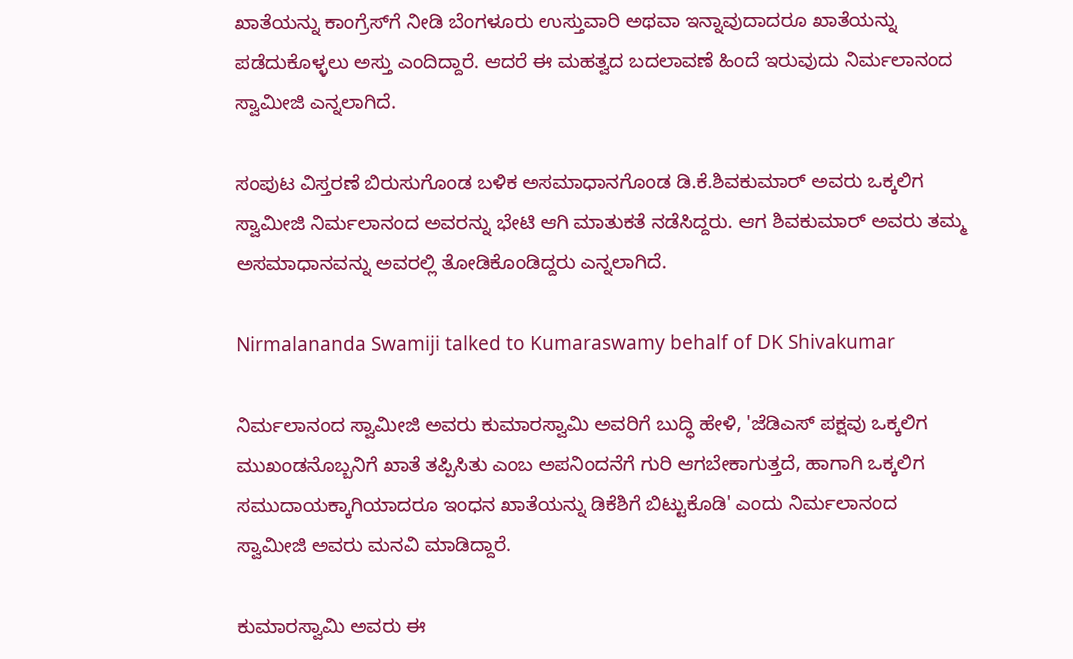ಖಾತೆಯನ್ನು ಕಾಂಗ್ರೆಸ್‌ಗೆ ನೀಡಿ ಬೆಂಗಳೂರು ಉಸ್ತುವಾರಿ ಅಥವಾ ಇನ್ನಾವುದಾದರೂ ಖಾತೆಯನ್ನು ಪಡೆದುಕೊಳ್ಳಲು ಅಸ್ತು ಎಂದಿದ್ದಾರೆ. ಆದರೆ ಈ ಮಹತ್ವದ ಬದಲಾವಣೆ ಹಿಂದೆ ಇರುವುದು ನಿರ್ಮಲಾನಂದ ಸ್ವಾಮೀಜಿ ಎನ್ನಲಾಗಿದೆ.

ಸಂಪುಟ ವಿಸ್ತರಣೆ ಬಿರುಸುಗೊಂಡ ಬಳಿಕ ಅಸಮಾಧಾನಗೊಂಡ ಡಿ.ಕೆ.ಶಿವಕುಮಾರ್ ಅವರು ಒಕ್ಕಲಿಗ ಸ್ವಾಮೀಜಿ ನಿರ್ಮಲಾನಂದ ಅವರನ್ನು ಭೇಟಿ ಆಗಿ ಮಾತುಕತೆ ನಡೆಸಿದ್ದರು. ಆಗ ಶಿವಕುಮಾರ್ ಅವರು ತಮ್ಮ ಅಸಮಾಧಾನವನ್ನು ಅವರಲ್ಲಿ ತೋಡಿಕೊಂಡಿದ್ದರು ಎನ್ನಲಾಗಿದೆ.

Nirmalananda Swamiji talked to Kumaraswamy behalf of DK Shivakumar

ನಿರ್ಮಲಾನಂದ ಸ್ವಾಮೀಜಿ ಅವರು ಕುಮಾರಸ್ವಾಮಿ ಅವರಿಗೆ ಬುದ್ಧಿ ಹೇಳಿ, 'ಜೆಡಿಎಸ್ ಪಕ್ಷವು ಒಕ್ಕಲಿಗ ಮುಖಂಡನೊಬ್ಬನಿಗೆ ಖಾತೆ ತಪ್ಪಿಸಿತು ಎಂಬ ಅಪನಿಂದನೆಗೆ ಗುರಿ ಆಗಬೇಕಾಗುತ್ತದೆ, ಹಾಗಾಗಿ ಒಕ್ಕಲಿಗ ಸಮುದಾಯಕ್ಕಾಗಿಯಾದರೂ ಇಂಧನ ಖಾತೆಯನ್ನು ಡಿಕೆಶಿಗೆ ಬಿಟ್ಟುಕೊಡಿ' ಎಂದು ನಿರ್ಮಲಾನಂದ ಸ್ವಾಮೀಜಿ ಅವರು ಮನವಿ ಮಾಡಿದ್ದಾರೆ.

ಕುಮಾರಸ್ವಾಮಿ ಅವರು ಈ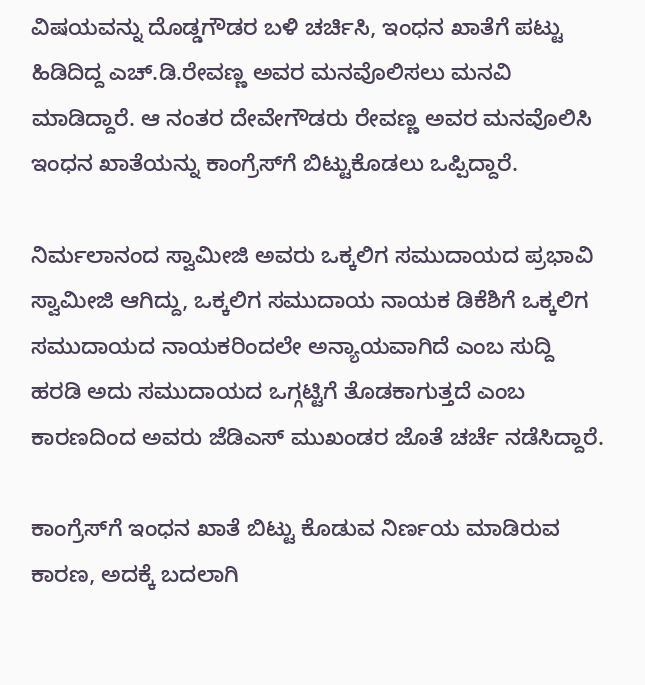ವಿಷಯವನ್ನು ದೊಡ್ಡಗೌಡರ ಬಳಿ ಚರ್ಚಿಸಿ, ಇಂಧನ ಖಾತೆಗೆ ಪಟ್ಟು ಹಿಡಿದಿದ್ದ ಎಚ್‌.ಡಿ.ರೇವಣ್ಣ ಅವರ ಮನವೊಲಿಸಲು ಮನವಿ ಮಾಡಿದ್ದಾರೆ. ಆ ನಂತರ ದೇವೇಗೌಡರು ರೇವಣ್ಣ ಅವರ ಮನವೊಲಿಸಿ ಇಂಧನ ಖಾತೆಯನ್ನು ಕಾಂಗ್ರೆಸ್‌ಗೆ ಬಿಟ್ಟುಕೊಡಲು ಒಪ್ಪಿದ್ದಾರೆ.

ನಿರ್ಮಲಾನಂದ ಸ್ವಾಮೀಜಿ ಅವರು ಒಕ್ಕಲಿಗ ಸಮುದಾಯದ ಪ್ರಭಾವಿ ಸ್ವಾಮೀಜಿ ಆಗಿದ್ದು, ಒಕ್ಕಲಿಗ ಸಮುದಾಯ ನಾಯಕ ಡಿಕೆಶಿಗೆ ಒಕ್ಕಲಿಗ ಸಮುದಾಯದ ನಾಯಕರಿಂದಲೇ ಅನ್ಯಾಯವಾಗಿದೆ ಎಂಬ ಸುದ್ದಿ ಹರಡಿ ಅದು ಸಮುದಾಯದ ಒಗ್ಗಟ್ಟಿಗೆ ತೊಡಕಾಗುತ್ತದೆ ಎಂಬ ಕಾರಣದಿಂದ ಅವರು ಜೆಡಿಎಸ್ ಮುಖಂಡರ ಜೊತೆ ಚರ್ಚೆ ನಡೆಸಿದ್ದಾರೆ.

ಕಾಂಗ್ರೆಸ್‌ಗೆ ಇಂಧನ ಖಾತೆ ಬಿಟ್ಟು ಕೊಡುವ ನಿರ್ಣಯ ಮಾಡಿರುವ ಕಾರಣ, ಅದಕ್ಕೆ ಬದಲಾಗಿ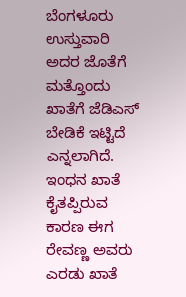ಬೆಂಗಳೂರು ಉಸ್ತುವಾರಿ ಅದರ ಜೊತೆಗೆ ಮತ್ತೊಂದು ಖಾತೆಗೆ ಜೆಡಿಎಸ್ ಬೇಡಿಕೆ ಇಟ್ಟಿದೆ ಎನ್ನಲಾಗಿದೆ. ಇಂಧನ ಖಾತೆ ಕೈತಪ್ಪಿರುವ ಕಾರಣ ಈಗ ರೇವಣ್ಣ ಅವರು ಎರಡು ಖಾತೆ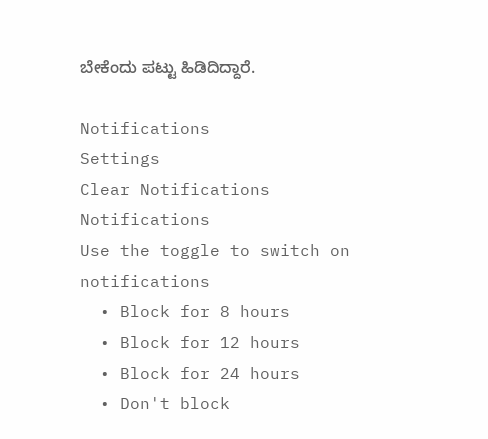ಬೇಕೆಂದು ಪಟ್ಟು ಹಿಡಿದಿದ್ದಾರೆ.

Notifications
Settings
Clear Notifications
Notifications
Use the toggle to switch on notifications
  • Block for 8 hours
  • Block for 12 hours
  • Block for 24 hours
  • Don't block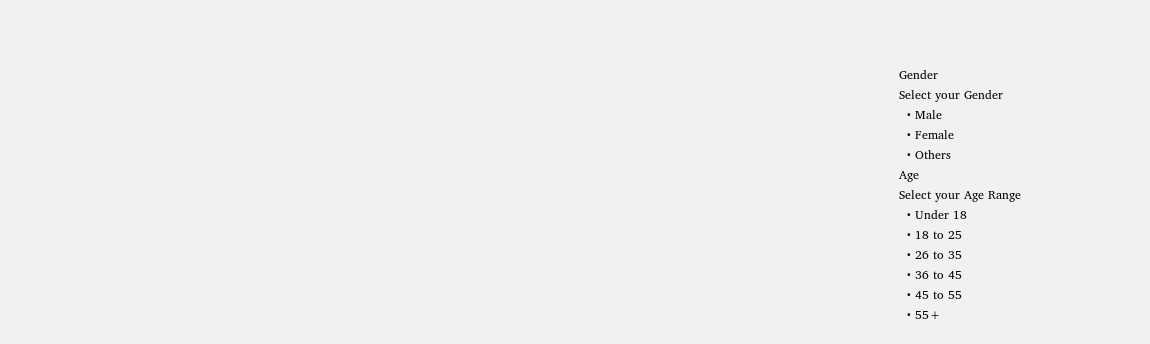Gender
Select your Gender
  • Male
  • Female
  • Others
Age
Select your Age Range
  • Under 18
  • 18 to 25
  • 26 to 35
  • 36 to 45
  • 45 to 55
  • 55+